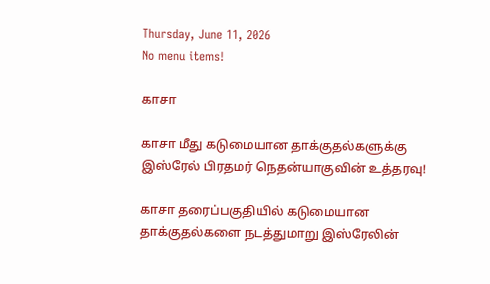Thursday, June 11, 2026
No menu items!

காசா

காசா மீது கடுமையான தாக்குதல்களுக்கு இஸ்ரேல் பிரதமர் நெதன்யாகுவின் உத்தரவு!

காசா தரைப்பகுதியில் கடுமையான தாக்குதல்களை நடத்துமாறு இஸ்ரேலின்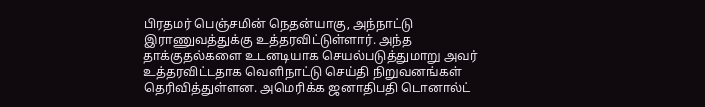பிரதமர் பெஞ்சமின் நெதன்யாகு, அந்நாட்டு இராணுவத்துக்கு உத்தரவிட்டுள்ளார். அந்த தாக்குதல்களை உடனடியாக செயல்படுத்துமாறு அவர் உத்தரவிட்டதாக வெளிநாட்டு செய்தி நிறுவனங்கள் தெரிவித்துள்ளன. அமெரிக்க ஜனாதிபதி டொனால்ட்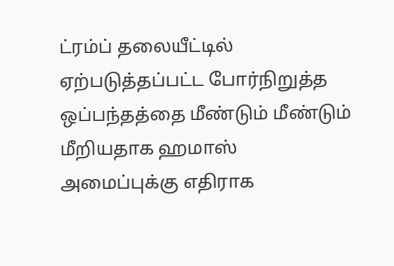ட்ரம்ப் தலையீட்டில் ஏற்படுத்தப்பட்ட போர்நிறுத்த ஒப்பந்தத்தை மீண்டும் மீண்டும் மீறியதாக ஹமாஸ் அமைப்புக்கு எதிராக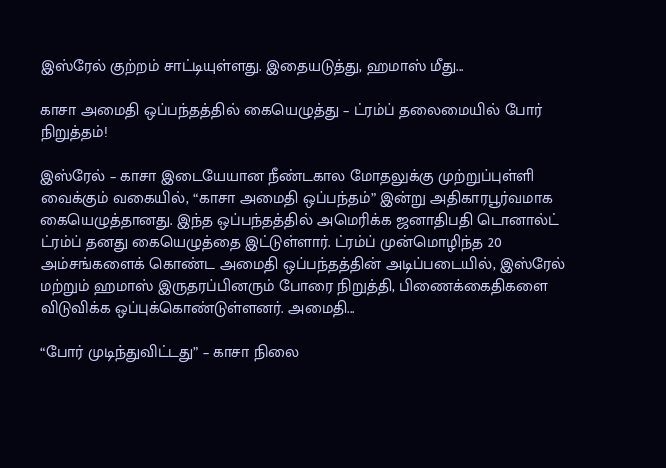இஸ்ரேல் குற்றம் சாட்டியுள்ளது. இதையடுத்து, ஹமாஸ் மீது...

காசா அமைதி ஒப்பந்தத்தில் கையெழுத்து – ட்ரம்ப் தலைமையில் போர் நிறுத்தம்!

இஸ்ரேல் – காசா இடையேயான நீண்டகால மோதலுக்கு முற்றுப்புள்ளி வைக்கும் வகையில், “காசா அமைதி ஒப்பந்தம்” இன்று அதிகாரபூர்வமாக கையெழுத்தானது. இந்த ஒப்பந்தத்தில் அமெரிக்க ஜனாதிபதி டொனால்ட் ட்ரம்ப் தனது கையெழுத்தை இட்டுள்ளார். ட்ரம்ப் முன்மொழிந்த 20 அம்சங்களைக் கொண்ட அமைதி ஒப்பந்தத்தின் அடிப்படையில், இஸ்ரேல் மற்றும் ஹமாஸ் இருதரப்பினரும் போரை நிறுத்தி, பிணைக்கைதிகளை விடுவிக்க ஒப்புக்கொண்டுள்ளனர். அமைதி...

“போர் முடிந்துவிட்டது” – காசா நிலை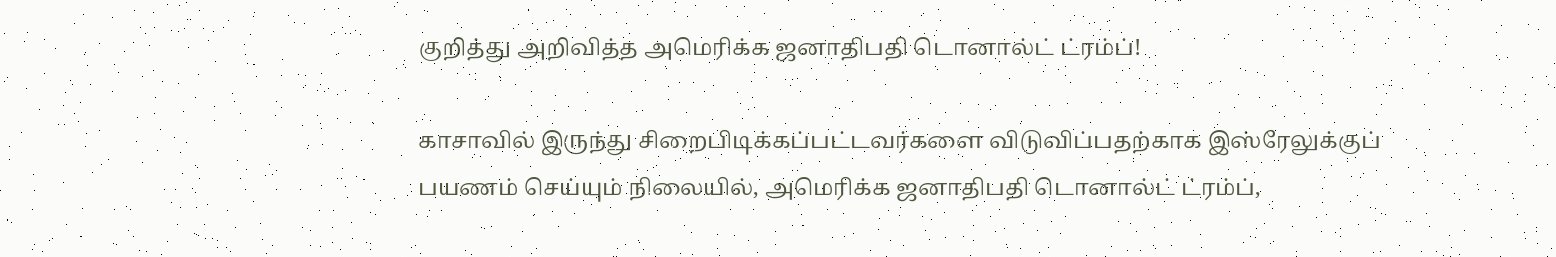குறித்து அறிவித்த அமெரிக்க ஜனாதிபதி டொனால்ட் ட்ரம்ப்!

காசாவில் இருந்து சிறைபிடிக்கப்பட்டவர்களை விடுவிப்பதற்காக இஸ்ரேலுக்குப் பயணம் செய்யும் நிலையில், அமெரிக்க ஜனாதிபதி டொனால்ட் ட்ரம்ப்,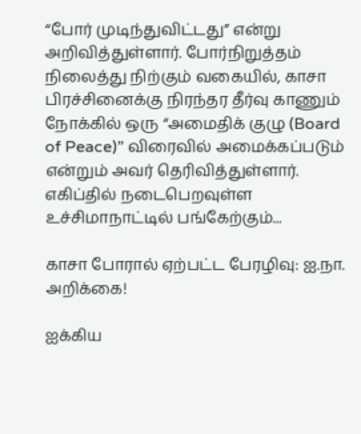“போர் முடிந்துவிட்டது” என்று அறிவித்துள்ளார். போர்நிறுத்தம் நிலைத்து நிற்கும் வகையில், காசா பிரச்சினைக்கு நிரந்தர தீர்வு காணும் நோக்கில் ஒரு “அமைதிக் குழு (Board of Peace)” விரைவில் அமைக்கப்படும் என்றும் அவர் தெரிவித்துள்ளார். எகிப்தில் நடைபெறவுள்ள உச்சிமாநாட்டில் பங்கேற்கும்...

காசா போரால் ஏற்பட்ட பேரழிவு: ஐ.நா. அறிக்கை!

ஐக்கிய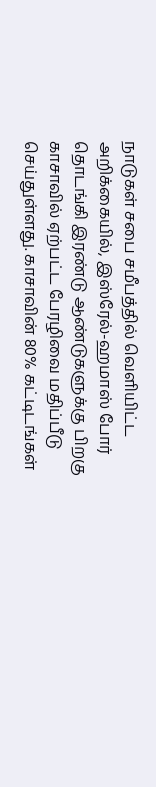நாடுகள் சபை சமீபத்தில் வெளியிட்ட அறிக்கையில், இஸ்ரேல்-ஹமாஸ் போர் தொடங்கி இரண்டு ஆண்டுகளுக்கு பிறகு காசாவில் ஏற்பட்ட பேரழிவை மதிப்பீடு செய்துள்ளது. காசாவின் 80% கட்டிடங்கள்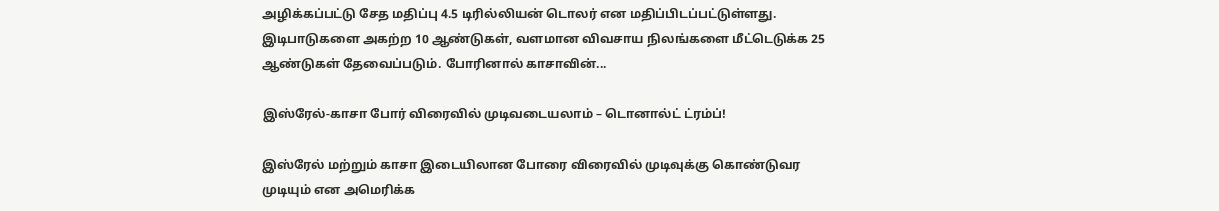அழிக்கப்பட்டு சேத மதிப்பு 4.5 டிரில்லியன் டொலர் என மதிப்பிடப்பட்டுள்ளது. இடிபாடுகளை அகற்ற 10 ஆண்டுகள், வளமான விவசாய நிலங்களை மீட்டெடுக்க 25 ஆண்டுகள் தேவைப்படும். போரினால் காசாவின்...

இஸ்ரேல்-காசா போர் விரைவில் முடிவடையலாம் – டொனால்ட் ட்ரம்ப்!

இஸ்ரேல் மற்றும் காசா இடையிலான போரை விரைவில் முடிவுக்கு கொண்டுவர முடியும் என அமெரிக்க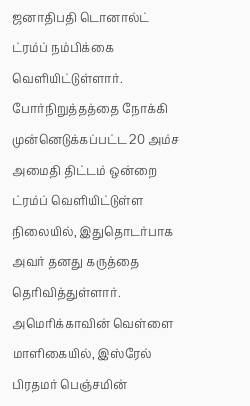ஜனாதிபதி டொனால்ட் ட்ரம்ப் நம்பிக்கை வெளியிட்டுள்ளார். போர்நிறுத்தத்தை நோக்கி முன்னெடுக்கப்பட்ட 20 அம்ச அமைதி திட்டம் ஒன்றை ட்ரம்ப் வெளியிட்டுள்ள நிலையில், இதுதொடர்பாக அவர் தனது கருத்தை தெரிவித்துள்ளார். அமெரிக்காவின் வெள்ளை மாளிகையில், இஸ்ரேல் பிரதமர் பெஞ்சமின்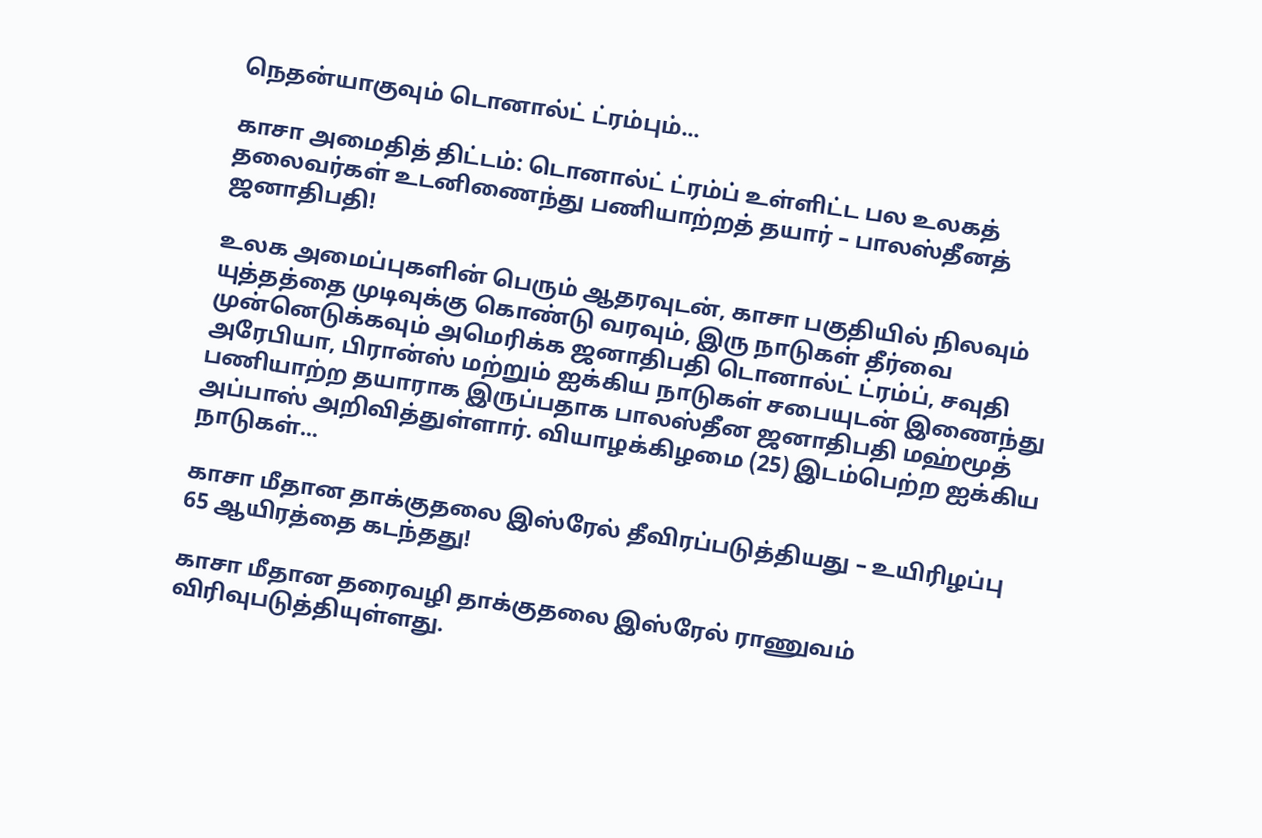நெதன்யாகுவும் டொனால்ட் ட்ரம்பும்...

காசா அமைதித் திட்டம்: டொனால்ட் ட்ரம்ப் உள்ளிட்ட பல உலகத் தலைவர்கள் உடனிணைந்து பணியாற்றத் தயார் – பாலஸ்தீனத் ஜனாதிபதி!

உலக அமைப்புகளின் பெரும் ஆதரவுடன், காசா பகுதியில் நிலவும் யுத்தத்தை முடிவுக்கு கொண்டு வரவும், இரு நாடுகள் தீர்வை முன்னெடுக்கவும் அமெரிக்க ஜனாதிபதி டொனால்ட் ட்ரம்ப், சவுதி அரேபியா, பிரான்ஸ் மற்றும் ஐக்கிய நாடுகள் சபையுடன் இணைந்து பணியாற்ற தயாராக இருப்பதாக பாலஸ்தீன ஜனாதிபதி மஹ்மூத் அப்பாஸ் அறிவித்துள்ளார். வியாழக்கிழமை (25) இடம்பெற்ற ஐக்கிய நாடுகள்...

காசா மீதான தாக்குதலை இஸ்ரேல் தீவிரப்படுத்தியது – உயிரிழப்பு 65 ஆயிரத்தை கடந்தது!

காசா மீதான தரைவழி தாக்குதலை இஸ்ரேல் ராணுவம் விரிவுபடுத்தியுள்ளது.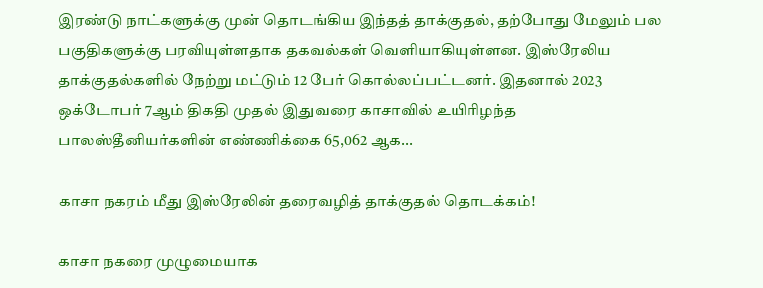இரண்டு நாட்களுக்கு முன் தொடங்கிய இந்தத் தாக்குதல், தற்போது மேலும் பல பகுதிகளுக்கு பரவியுள்ளதாக தகவல்கள் வெளியாகியுள்ளன. இஸ்ரேலிய தாக்குதல்களில் நேற்று மட்டும் 12 பேர் கொல்லப்பட்டனர். இதனால் 2023 ஒக்டோபர் 7ஆம் திகதி முதல் இதுவரை காசாவில் உயிரிழந்த பாலஸ்தீனியர்களின் எண்ணிக்கை 65,062 ஆக...

காசா நகரம் மீது இஸ்ரேலின் தரைவழித் தாக்குதல் தொடக்கம்!

காசா நகரை முழுமையாக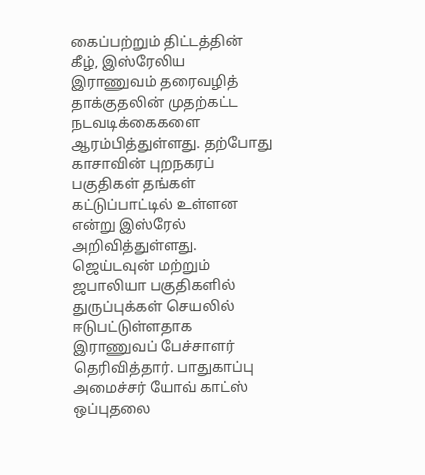கைப்பற்றும் திட்டத்தின் கீழ், இஸ்ரேலிய இராணுவம் தரைவழித் தாக்குதலின் முதற்கட்ட நடவடிக்கைகளை ஆரம்பித்துள்ளது. தற்போது காசாவின் புறநகரப் பகுதிகள் தங்கள் கட்டுப்பாட்டில் உள்ளன என்று இஸ்ரேல் அறிவித்துள்ளது. ஜெய்டவுன் மற்றும் ஜபாலியா பகுதிகளில் துருப்புக்கள் செயலில் ஈடுபட்டுள்ளதாக இராணுவப் பேச்சாளர் தெரிவித்தார். பாதுகாப்பு அமைச்சர் யோவ் காட்ஸ் ஒப்புதலை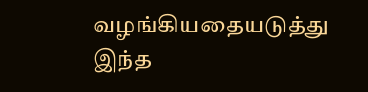வழங்கியதையடுத்து இந்த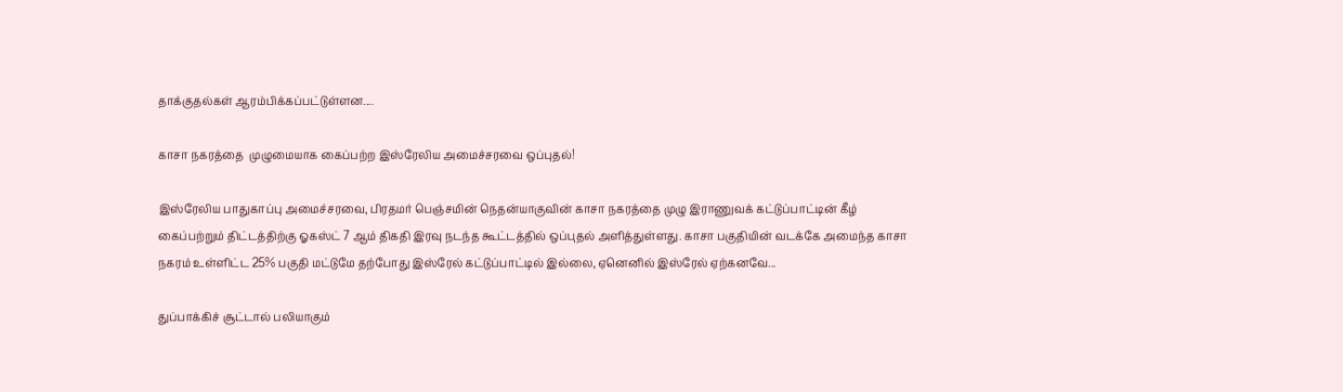தாக்குதல்கள் ஆரம்பிக்கப்பட்டுள்ளன....

காசா நகரத்தை  முழுமையாக கைப்பற்ற இஸ்ரேலிய அமைச்சரவை ஒப்புதல்!

இஸ்ரேலிய பாதுகாப்பு அமைச்சரவை, பிரதமர் பெஞ்சமின் நெதன்யாகுவின் காசா நகரத்தை முழு இராணுவக் கட்டுப்பாட்டின் கீழ் கைப்பற்றும் திட்டத்திற்கு ஓகஸ்ட் 7 ஆம் திகதி இரவு நடந்த கூட்டத்தில் ஒப்புதல் அளித்துள்ளது. காசா பகுதியின் வடக்கே அமைந்த காசா நகரம் உள்ளிட்ட 25% பகுதி மட்டுமே தற்போது இஸ்ரேல் கட்டுப்பாட்டில் இல்லை, ஏனெனில் இஸ்ரேல் ஏற்கனவே...

துப்பாக்கிச் சூட்டால் பலியாகும்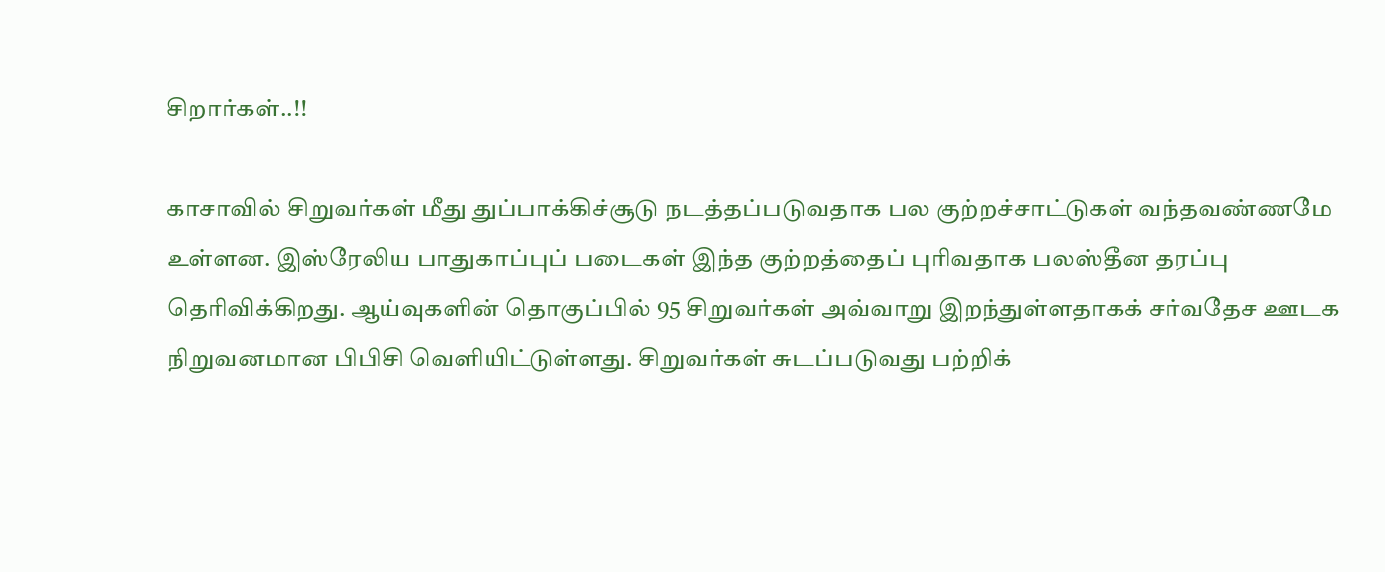சிறார்கள்..!!

காசாவில் சிறுவர்கள் மீது துப்பாக்கிச்சூடு நடத்தப்படுவதாக பல குற்றச்சாட்டுகள் வந்தவண்ணமே உள்ளன. இஸ்ரேலிய பாதுகாப்புப் படைகள் இந்த குற்றத்தைப் புரிவதாக பலஸ்தீன தரப்பு தெரிவிக்கிறது. ஆய்வுகளின் தொகுப்பில் 95 சிறுவர்கள் அவ்வாறு இறந்துள்ளதாகக் சர்வதேச ஊடக நிறுவனமான பிபிசி வெளியிட்டுள்ளது. சிறுவர்கள் சுடப்படுவது பற்றிக்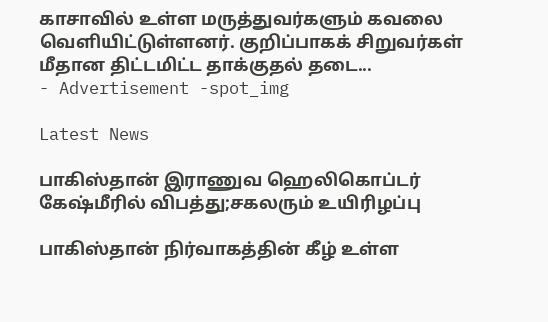காசாவில் உள்ள மருத்துவர்களும் கவலை வெளியிட்டுள்ளனர். குறிப்பாகக் சிறுவர்கள் மீதான திட்டமிட்ட தாக்குதல் தடை...
- Advertisement -spot_img

Latest News

பாகிஸ்தான் இராணுவ ஹெலிகொப்டர் கேஷ்மீரில் விபத்து;சகலரும் உயிரிழப்பு

பாகிஸ்தான் நிர்வாகத்தின் கீழ் உள்ள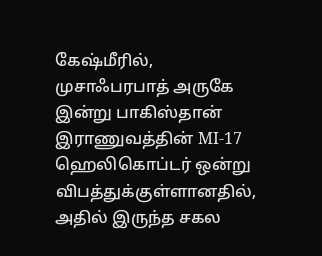கேஷ்மீரில், முசாஃபரபாத் அருகே இன்று பாகிஸ்தான் இராணுவத்தின் MI-17 ஹெலிகொப்டர் ஒன்று விபத்துக்குள்ளானதில், அதில் இருந்த சகல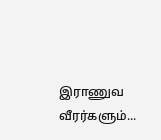இராணுவ வீரர்களும்...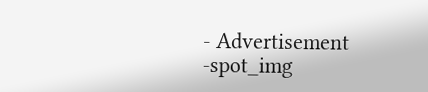- Advertisement -spot_img